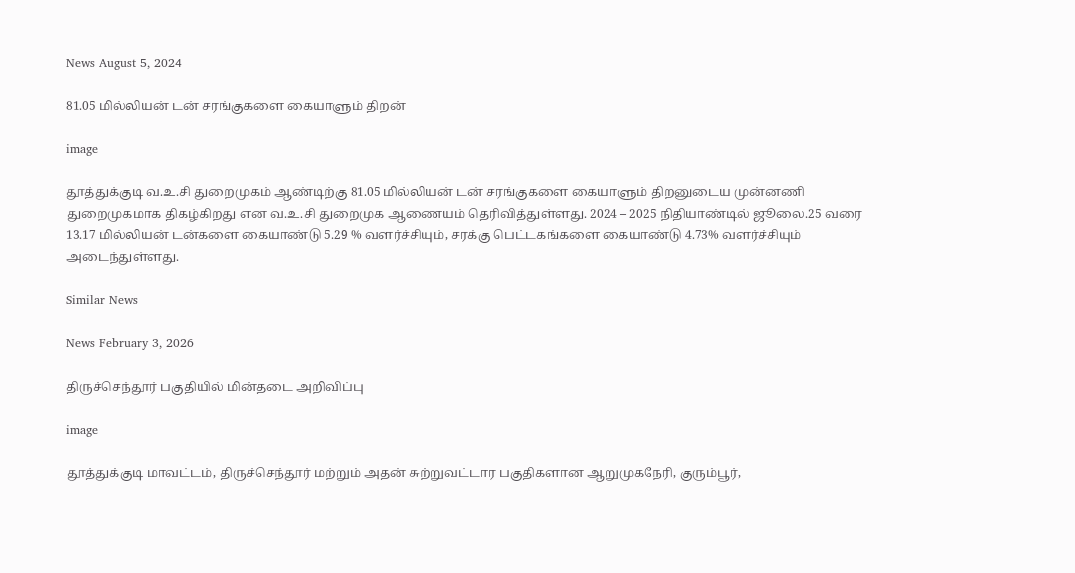News August 5, 2024

81.05 மில்லியன் டன் சரங்குகளை கையாளும் திறன்

image

தூத்துக்குடி வ.உ.சி துறைமுகம் ஆண்டிற்கு 81.05 மில்லியன் டன் சரங்குகளை கையாளும் திறனுடைய முன்னணி துறைமுகமாக திகழ்கிறது என வ.உ.சி துறைமுக ஆணையம் தெரிவித்துள்ளது. 2024 – 2025 நிதியாண்டில் ஜூலை.25 வரை 13.17 மில்லியன் டன்களை கையாண்டு 5.29 % வளர்ச்சியும், சரக்கு பெட்டகங்களை கையாண்டு 4.73% வளர்ச்சியும் அடைந்துள்ளது.

Similar News

News February 3, 2026

திருச்செந்தூர் பகுதியில் மின்தடை அறிவிப்பு

image

தூத்துக்குடி மாவட்டம், திருச்செந்தூர் மற்றும் அதன் சுற்றுவட்டார பகுதிகளான ஆறுமுகநேரி, குரும்பூர்,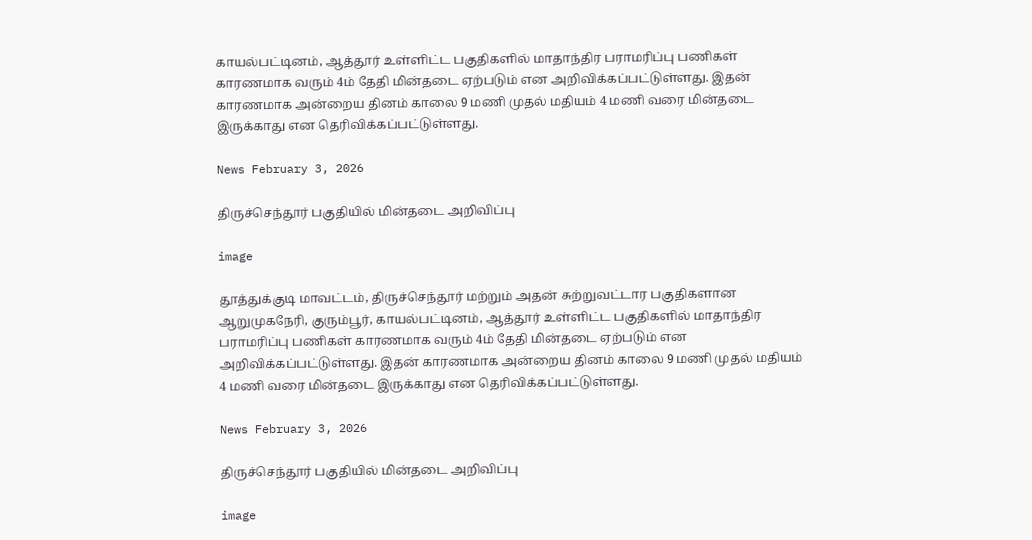காயல்பட்டினம், ஆத்தூர் உள்ளிட்ட பகுதிகளில் மாதாந்திர பராமரிப்பு பணிகள் காரணமாக வரும் 4ம் தேதி மின்தடை ஏற்படும் என அறிவிக்கப்பட்டுள்ளது. இதன் காரணமாக அன்றைய தினம் காலை 9 மணி முதல் மதியம் 4 மணி வரை மின்தடை இருக்காது என தெரிவிக்கப்பட்டுள்ளது.

News February 3, 2026

திருச்செந்தூர் பகுதியில் மின்தடை அறிவிப்பு

image

தூத்துக்குடி மாவட்டம், திருச்செந்தூர் மற்றும் அதன் சுற்றுவட்டார பகுதிகளான ஆறுமுகநேரி, குரும்பூர், காயல்பட்டினம், ஆத்தூர் உள்ளிட்ட பகுதிகளில் மாதாந்திர பராமரிப்பு பணிகள் காரணமாக வரும் 4ம் தேதி மின்தடை ஏற்படும் என அறிவிக்கப்பட்டுள்ளது. இதன் காரணமாக அன்றைய தினம் காலை 9 மணி முதல் மதியம் 4 மணி வரை மின்தடை இருக்காது என தெரிவிக்கப்பட்டுள்ளது.

News February 3, 2026

திருச்செந்தூர் பகுதியில் மின்தடை அறிவிப்பு

image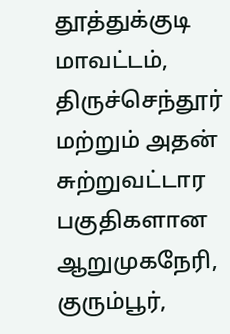தூத்துக்குடி மாவட்டம், திருச்செந்தூர் மற்றும் அதன் சுற்றுவட்டார பகுதிகளான ஆறுமுகநேரி, குரும்பூர்,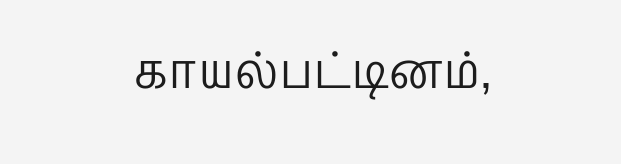காயல்பட்டினம்,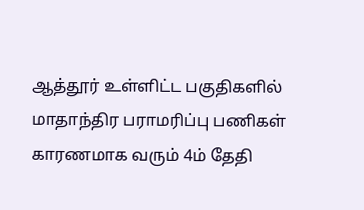ஆத்தூர் உள்ளிட்ட பகுதிகளில் மாதாந்திர பராமரிப்பு பணிகள் காரணமாக வரும் 4ம் தேதி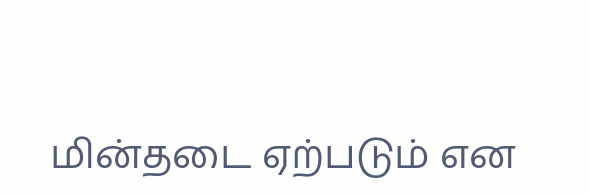மின்தடை ஏற்படும் என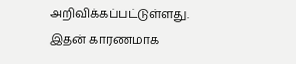அறிவிக்கப்பட்டுள்ளது. இதன் காரணமாக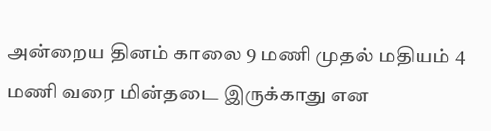அன்றைய தினம் காலை 9 மணி முதல் மதியம் 4 மணி வரை மின்தடை இருக்காது என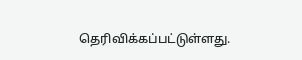தெரிவிக்கப்பட்டுள்ளது.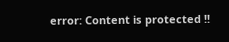error: Content is protected !!